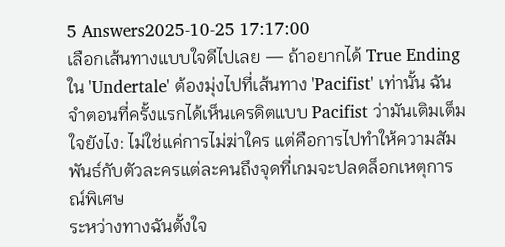5 Answers2025-10-25 17:17:00
เลือกเส้นทางแบบใจดีไปเลย — ถ้าอยากได้ True Ending ใน 'Undertale' ต้องมุ่งไปที่เส้นทาง 'Pacifist' เท่านั้น ฉันจำตอนที่ครั้งแรกได้เห็นเครดิตแบบ Pacifist ว่ามันเติมเต็มใจยังไง: ไม่ใช่แค่การไม่ฆ่าใคร แต่คือการไปทำให้ความสัมพันธ์กับตัวละครแต่ละคนถึงจุดที่เกมจะปลดล็อกเหตุการณ์พิเศษ
ระหว่างทางฉันตั้งใจ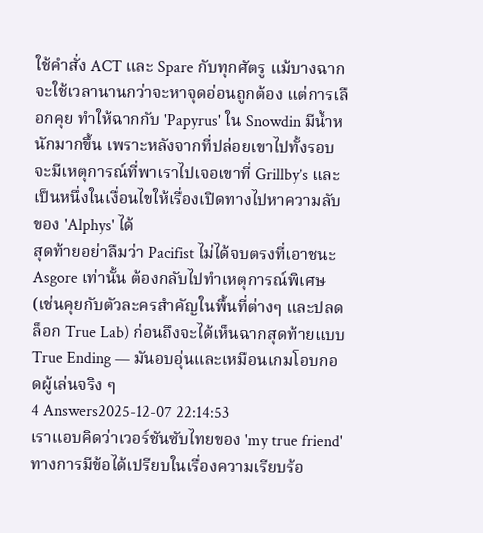ใช้คำสั่ง ACT และ Spare กับทุกศัตรู แม้บางฉากจะใช้เวลานานกว่าจะหาจุดอ่อนถูกต้อง แต่การเลือกคุย ทำให้ฉากกับ 'Papyrus' ใน Snowdin มีน้ำหนักมากขึ้น เพราะหลังจากที่ปล่อยเขาไปทั้งรอบ จะมีเหตุการณ์ที่พาเราไปเจอเขาที่ Grillby’s และเป็นหนึ่งในเงื่อนไขให้เรื่องเปิดทางไปหาความลับของ 'Alphys' ได้
สุดท้ายอย่าลืมว่า Pacifist ไม่ได้จบตรงที่เอาชนะ Asgore เท่านั้น ต้องกลับไปทำเหตุการณ์พิเศษ (เช่นคุยกับตัวละครสำคัญในพื้นที่ต่างๆ และปลดล็อก True Lab) ก่อนถึงจะได้เห็นฉากสุดท้ายแบบ True Ending — มันอบอุ่นและเหมือนเกมโอบกอดผู้เล่นจริง ๆ
4 Answers2025-12-07 22:14:53
เราแอบคิดว่าเวอร์ชันซับไทยของ 'my true friend' ทางการมีข้อได้เปรียบในเรื่องความเรียบร้อ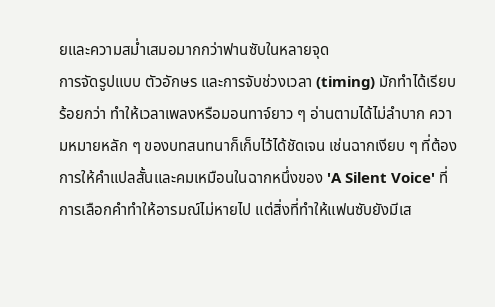ยและความสม่ำเสมอมากกว่าฟานซับในหลายจุด
การจัดรูปแบบ ตัวอักษร และการจับช่วงเวลา (timing) มักทำได้เรียบร้อยกว่า ทำให้เวลาเพลงหรือมอนทาจ์ยาว ๆ อ่านตามได้ไม่ลำบาก ความหมายหลัก ๆ ของบทสนทนาก็เก็บไว้ได้ชัดเจน เช่นฉากเงียบ ๆ ที่ต้องการให้คำแปลสั้นและคมเหมือนในฉากหนึ่งของ 'A Silent Voice' ที่การเลือกคำทำให้อารมณ์ไม่หายไป แต่สิ่งที่ทำให้แฟนซับยังมีเส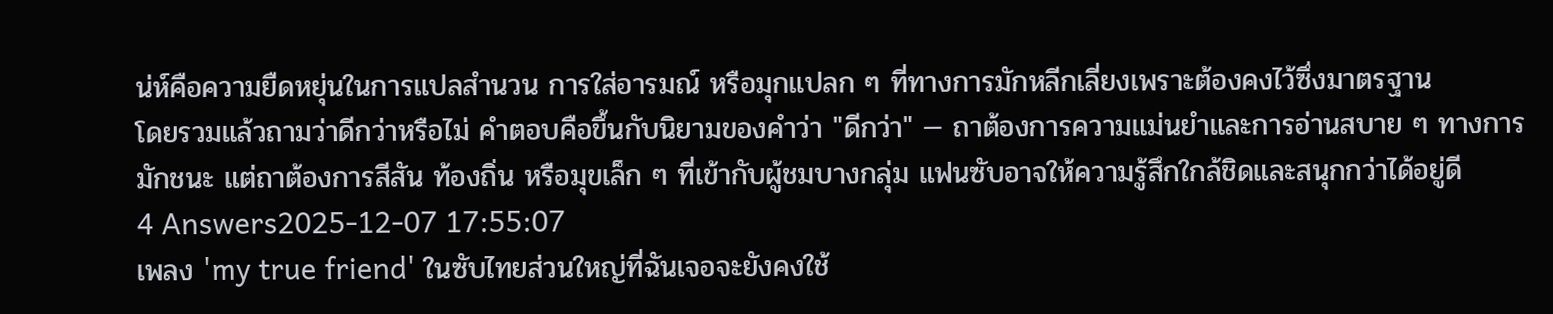น่ห์คือความยืดหยุ่นในการแปลสำนวน การใส่อารมณ์ หรือมุกแปลก ๆ ที่ทางการมักหลีกเลี่ยงเพราะต้องคงไว้ซึ่งมาตรฐาน
โดยรวมแล้วถามว่าดีกว่าหรือไม่ คำตอบคือขึ้นกับนิยามของคำว่า "ดีกว่า" — ถาต้องการความแม่นยำและการอ่านสบาย ๆ ทางการมักชนะ แต่ถาต้องการสีสัน ท้องถิ่น หรือมุขเล็ก ๆ ที่เข้ากับผู้ชมบางกลุ่ม แฟนซับอาจให้ความรู้สึกใกล้ชิดและสนุกกว่าได้อยู่ดี
4 Answers2025-12-07 17:55:07
เพลง 'my true friend' ในซับไทยส่วนใหญ่ที่ฉันเจอจะยังคงใช้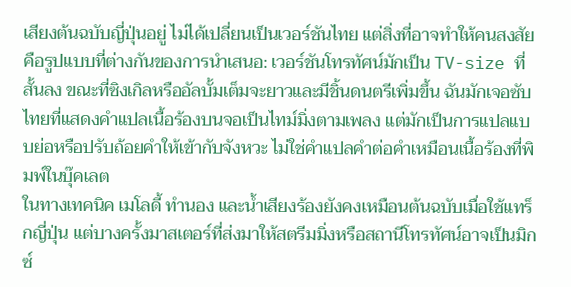เสียงต้นฉบับญี่ปุ่นอยู่ ไม่ได้เปลี่ยนเป็นเวอร์ชันไทย แต่สิ่งที่อาจทำให้คนสงสัยคือรูปแบบที่ต่างกันของการนำเสนอ: เวอร์ชันโทรทัศน์มักเป็น TV-size ที่สั้นลง ขณะที่ซิงเกิลหรืออัลบั้มเต็มจะยาวและมีชิ้นดนตรีเพิ่มขึ้น ฉันมักเจอซับไทยที่แสดงคำแปลเนื้อร้องบนจอเป็นไทม์มิ่งตามเพลง แต่มักเป็นการแปลแบบย่อหรือปรับถ้อยคำให้เข้ากับจังหวะ ไม่ใช่คำแปลคำต่อคำเหมือนเนื้อร้องที่พิมพ์ในบุ๊คเลต
ในทางเทคนิค เมโลดี้ ทำนอง และน้ำเสียงร้องยังคงเหมือนต้นฉบับเมื่อใช้แทร็กญี่ปุ่น แต่บางครั้งมาสเตอร์ที่ส่งมาให้สตรีมมิ่งหรือสถานีโทรทัศน์อาจเป็นมิกซ์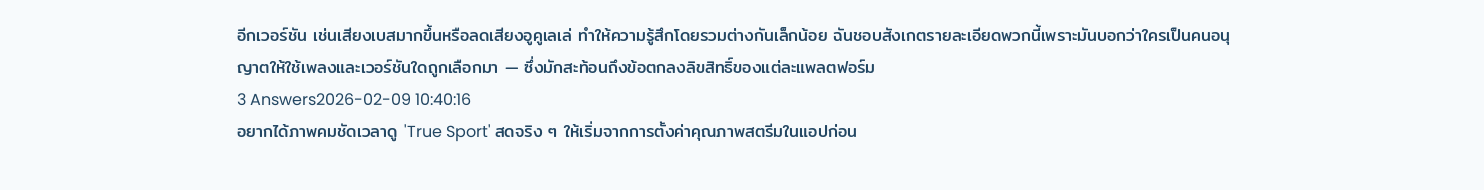อีกเวอร์ชัน เช่นเสียงเบสมากขึ้นหรือลดเสียงอูคูเลเล่ ทำให้ความรู้สึกโดยรวมต่างกันเล็กน้อย ฉันชอบสังเกตรายละเอียดพวกนี้เพราะมันบอกว่าใครเป็นคนอนุญาตให้ใช้เพลงและเวอร์ชันใดถูกเลือกมา — ซึ่งมักสะท้อนถึงข้อตกลงลิขสิทธิ์ของแต่ละแพลตฟอร์ม
3 Answers2026-02-09 10:40:16
อยากได้ภาพคมชัดเวลาดู 'True Sport' สดจริง ๆ ให้เริ่มจากการตั้งค่าคุณภาพสตรีมในแอปก่อน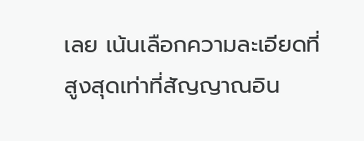เลย เน้นเลือกความละเอียดที่สูงสุดเท่าที่สัญญาณอิน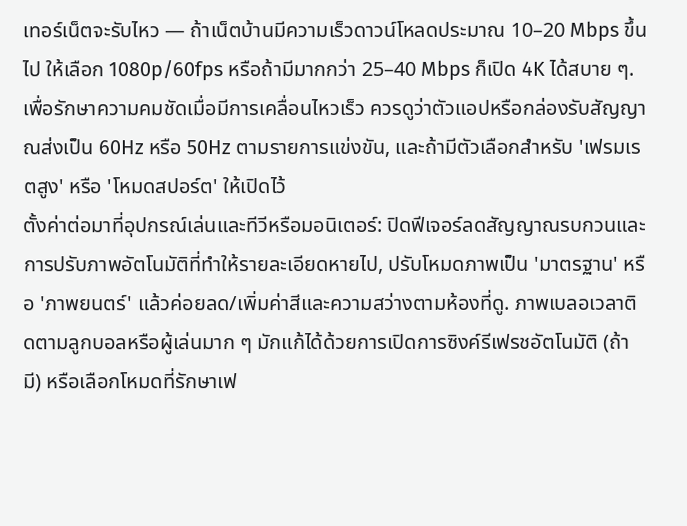เทอร์เน็ตจะรับไหว — ถ้าเน็ตบ้านมีความเร็วดาวน์โหลดประมาณ 10–20 Mbps ขึ้นไป ให้เลือก 1080p/60fps หรือถ้ามีมากกว่า 25–40 Mbps ก็เปิด 4K ได้สบาย ๆ. เพื่อรักษาความคมชัดเมื่อมีการเคลื่อนไหวเร็ว ควรดูว่าตัวแอปหรือกล่องรับสัญญาณส่งเป็น 60Hz หรือ 50Hz ตามรายการแข่งขัน, และถ้ามีตัวเลือกสำหรับ 'เฟรมเรตสูง' หรือ 'โหมดสปอร์ต' ให้เปิดไว้
ตั้งค่าต่อมาที่อุปกรณ์เล่นและทีวีหรือมอนิเตอร์: ปิดฟีเจอร์ลดสัญญาณรบกวนและการปรับภาพอัตโนมัติที่ทำให้รายละเอียดหายไป, ปรับโหมดภาพเป็น 'มาตรฐาน' หรือ 'ภาพยนตร์' แล้วค่อยลด/เพิ่มค่าสีและความสว่างตามห้องที่ดู. ภาพเบลอเวลาติดตามลูกบอลหรือผู้เล่นมาก ๆ มักแก้ได้ด้วยการเปิดการซิงค์รีเฟรชอัตโนมัติ (ถ้ามี) หรือเลือกโหมดที่รักษาเฟ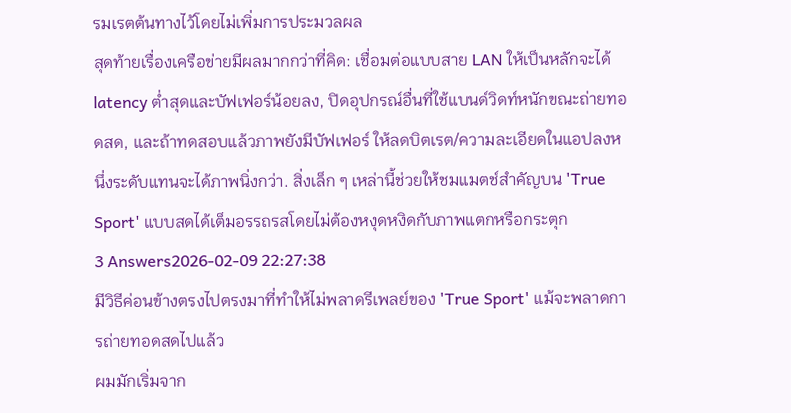รมเรตต้นทางไว้โดยไม่เพิ่มการประมวลผล
สุดท้ายเรื่องเครือข่ายมีผลมากกว่าที่คิด: เชื่อมต่อแบบสาย LAN ให้เป็นหลักจะได้ latency ต่ำสุดและบัฟเฟอร์น้อยลง, ปิดอุปกรณ์อื่นที่ใช้แบนด์วิดท์หนักขณะถ่ายทอดสด, และถ้าทดสอบแล้วภาพยังมีบัฟเฟอร์ ให้ลดบิตเรต/ความละเอียดในแอปลงหนึ่งระดับแทนจะได้ภาพนิ่งกว่า. สิ่งเล็ก ๆ เหล่านี้ช่วยให้ชมแมตช์สำคัญบน 'True Sport' แบบสดได้เต็มอรรถรสโดยไม่ต้องหงุดหงิดกับภาพแตกหรือกระตุก
3 Answers2026-02-09 22:27:38
มีวิธีค่อนข้างตรงไปตรงมาที่ทำให้ไม่พลาดรีเพลย์ของ 'True Sport' แม้จะพลาดการถ่ายทอดสดไปแล้ว
ผมมักเริ่มจาก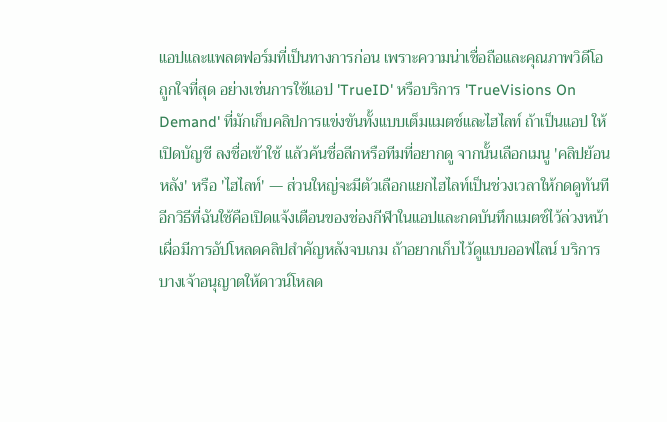แอปและแพลตฟอร์มที่เป็นทางการก่อน เพราะความน่าเชื่อถือและคุณภาพวิดีโอถูกใจที่สุด อย่างเช่นการใช้แอป 'TrueID' หรือบริการ 'TrueVisions On Demand' ที่มักเก็บคลิปการแข่งขันทั้งแบบเต็มแมตช์และไฮไลท์ ถ้าเป็นแอป ให้เปิดบัญชี ลงชื่อเข้าใช้ แล้วค้นชื่อลีกหรือทีมที่อยากดู จากนั้นเลือกเมนู 'คลิปย้อนหลัง' หรือ 'ไฮไลท์' — ส่วนใหญ่จะมีตัวเลือกแยกไฮไลท์เป็นช่วงเวลาให้กดดูทันที
อีกวิธีที่ฉันใช้คือเปิดแจ้งเตือนของช่องกีฬาในแอปและกดบันทึกแมตช์ไว้ล่วงหน้า เผื่อมีการอัปโหลดคลิปสำคัญหลังจบเกม ถ้าอยากเก็บไว้ดูแบบออฟไลน์ บริการบางเจ้าอนุญาตให้ดาวน์โหลด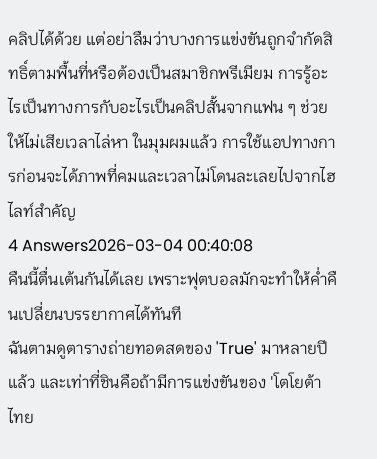คลิปได้ด้วย แต่อย่าลืมว่าบางการแข่งขันถูกจำกัดสิทธิ์ตามพื้นที่หรือต้องเป็นสมาชิกพรีเมียม การรู้อะไรเป็นทางการกับอะไรเป็นคลิปสั้นจากแฟน ๆ ช่วยให้ไม่เสียเวลาไล่หา ในมุมผมแล้ว การใช้แอปทางการก่อนจะได้ภาพที่คมและเวลาไม่โดนละเลยไปจากไฮไลท์สำคัญ
4 Answers2026-03-04 00:40:08
คืนนี้ตื่นเต้นกันได้เลย เพราะฟุตบอลมักจะทำให้ค่ำคืนเปลี่ยนบรรยากาศได้ทันที
ฉันตามดูตารางถ่ายทอดสดของ 'True' มาหลายปีแล้ว และเท่าที่ชินคือถ้ามีการแข่งขันของ 'โตโยต้า ไทย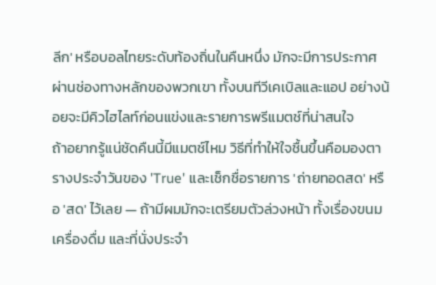ลีก' หรือบอลไทยระดับท้องถิ่นในคืนหนึ่ง มักจะมีการประกาศผ่านช่องทางหลักของพวกเขา ทั้งบนทีวีเคเบิลและแอป อย่างน้อยจะมีคิวไฮไลท์ก่อนแข่งและรายการพรีแมตช์ที่น่าสนใจ
ถ้าอยากรู้แน่ชัดคืนนี้มีแมตช์ไหม วิธีที่ทำให้ใจชื้นขึ้นคือมองตารางประจำวันของ 'True' และเช็กชื่อรายการ 'ถ่ายทอดสด' หรือ 'สด' ไว้เลย — ถ้ามีผมมักจะเตรียมตัวล่วงหน้า ทั้งเรื่องขนม เครื่องดื่ม และที่นั่งประจำ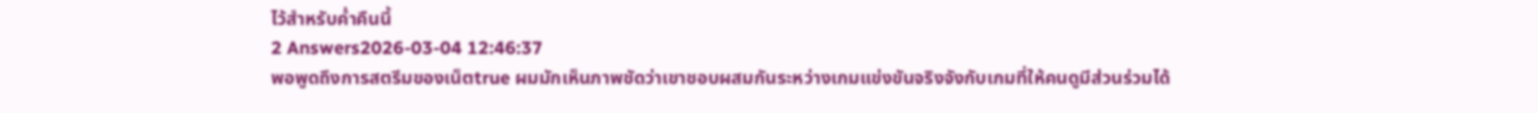ไว้สำหรับค่ำคืนนี้
2 Answers2026-03-04 12:46:37
พอพูดถึงการสตรีมของเน็ตtrue ผมมักเห็นภาพชัดว่าเขาชอบผสมกันระหว่างเกมแข่งขันจริงจังกับเกมที่ให้คนดูมีส่วนร่วมได้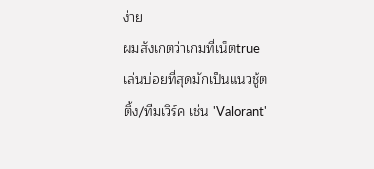ง่าย
ผมสังเกตว่าเกมที่เน็ตtrue เล่นบ่อยที่สุดมักเป็นแนวชู้ตติ้ง/ทีมเวิร์ค เช่น 'Valorant'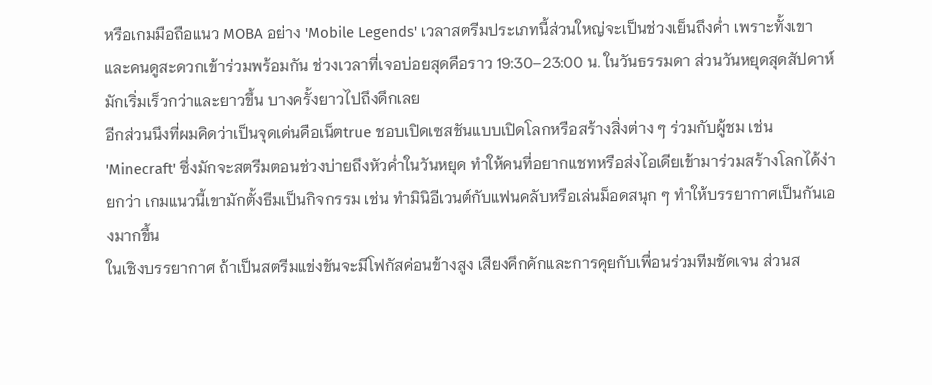หรือเกมมือถือแนว MOBA อย่าง 'Mobile Legends' เวลาสตรีมประเภทนี้ส่วนใหญ่จะเป็นช่วงเย็นถึงค่ำ เพราะทั้งเขาและคนดูสะดวกเข้าร่วมพร้อมกัน ช่วงเวลาที่เจอบ่อยสุดคือราว 19:30–23:00 น. ในวันธรรมดา ส่วนวันหยุดสุดสัปดาห์มักเริ่มเร็วกว่าและยาวขึ้น บางครั้งยาวไปถึงดึกเลย
อีกส่วนนึงที่ผมคิดว่าเป็นจุดเด่นคือเน็ตtrue ชอบเปิดเซสชันแบบเปิดโลกหรือสร้างสิ่งต่าง ๆ ร่วมกับผู้ชม เช่น 'Minecraft' ซึ่งมักจะสตรีมตอนช่วงบ่ายถึงหัวค่ำในวันหยุด ทำให้คนที่อยากแชทหรือส่งไอเดียเข้ามาร่วมสร้างโลกได้ง่ายกว่า เกมแนวนี้เขามักตั้งธีมเป็นกิจกรรม เช่น ทำมินิอีเวนต์กับแฟนคลับหรือเล่นม็อดสนุก ๆ ทำให้บรรยากาศเป็นกันเองมากขึ้น
ในเชิงบรรยากาศ ถ้าเป็นสตรีมแข่งขันจะมีโฟกัสค่อนข้างสูง เสียงคึกคักและการคุยกับเพื่อนร่วมทีมชัดเจน ส่วนส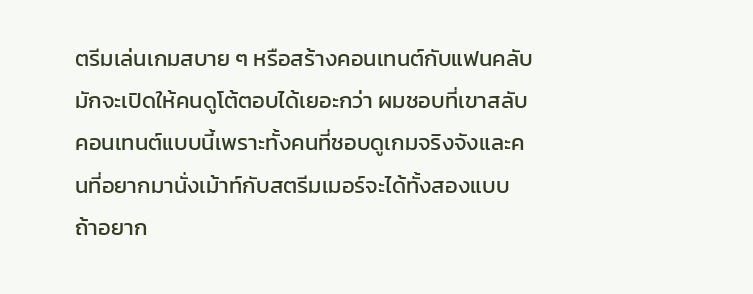ตรีมเล่นเกมสบาย ๆ หรือสร้างคอนเทนต์กับแฟนคลับมักจะเปิดให้คนดูโต้ตอบได้เยอะกว่า ผมชอบที่เขาสลับคอนเทนต์แบบนี้เพราะทั้งคนที่ชอบดูเกมจริงจังและคนที่อยากมานั่งเม้าท์กับสตรีมเมอร์จะได้ทั้งสองแบบ ถ้าอยาก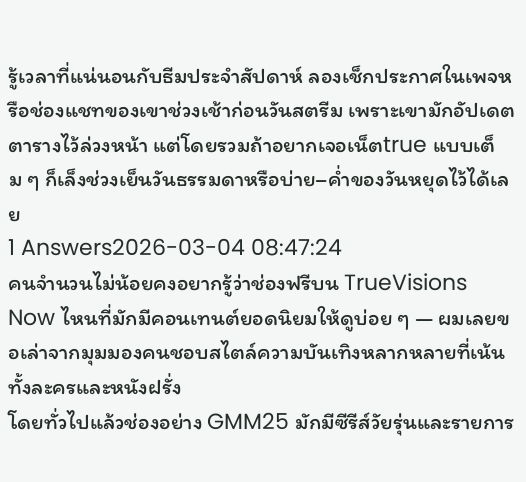รู้เวลาที่แน่นอนกับธีมประจำสัปดาห์ ลองเช็กประกาศในเพจหรือช่องแชทของเขาช่วงเช้าก่อนวันสตรีม เพราะเขามักอัปเดตตารางไว้ล่วงหน้า แต่โดยรวมถ้าอยากเจอเน็ตtrue แบบเต็ม ๆ ก็เล็งช่วงเย็นวันธรรมดาหรือบ่าย–ค่ำของวันหยุดไว้ได้เลย
1 Answers2026-03-04 08:47:24
คนจำนวนไม่น้อยคงอยากรู้ว่าช่องฟรีบน TrueVisions Now ไหนที่มักมีคอนเทนต์ยอดนิยมให้ดูบ่อย ๆ — ผมเลยขอเล่าจากมุมมองคนชอบสไตล์ความบันเทิงหลากหลายที่เน้นทั้งละครและหนังฝรั่ง
โดยทั่วไปแล้วช่องอย่าง GMM25 มักมีซีรีส์วัยรุ่นและรายการ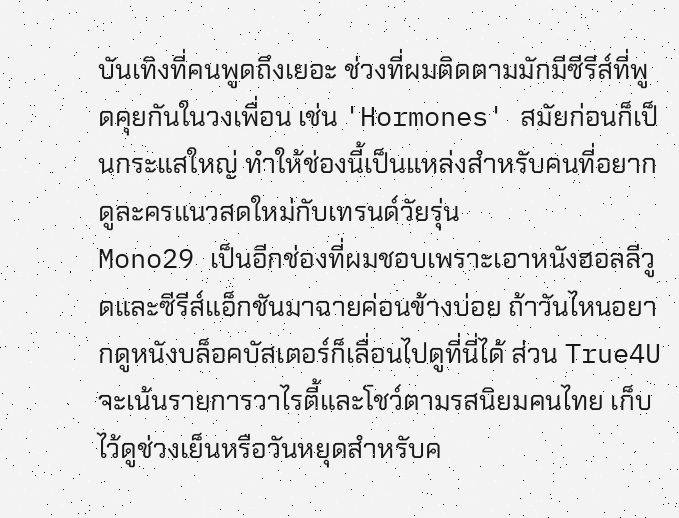บันเทิงที่คนพูดถึงเยอะ ช่วงที่ผมติดตามมักมีซีรีส์ที่พูดคุยกันในวงเพื่อน เช่น 'Hormones' สมัยก่อนก็เป็นกระแสใหญ่ ทำให้ช่องนี้เป็นแหล่งสำหรับคนที่อยากดูละครแนวสดใหม่กับเทรนด์วัยรุ่น
Mono29 เป็นอีกช่องที่ผมชอบเพราะเอาหนังฮอลลีวูดและซีรีส์แอ็กชันมาฉายค่อนข้างบ่อย ถ้าวันไหนอยากดูหนังบล็อคบัสเตอร์ก็เลื่อนไปดูที่นี่ได้ ส่วน True4U จะเน้นรายการวาไรตี้และโชว์ตามรสนิยมคนไทย เก็บไว้ดูช่วงเย็นหรือวันหยุดสำหรับค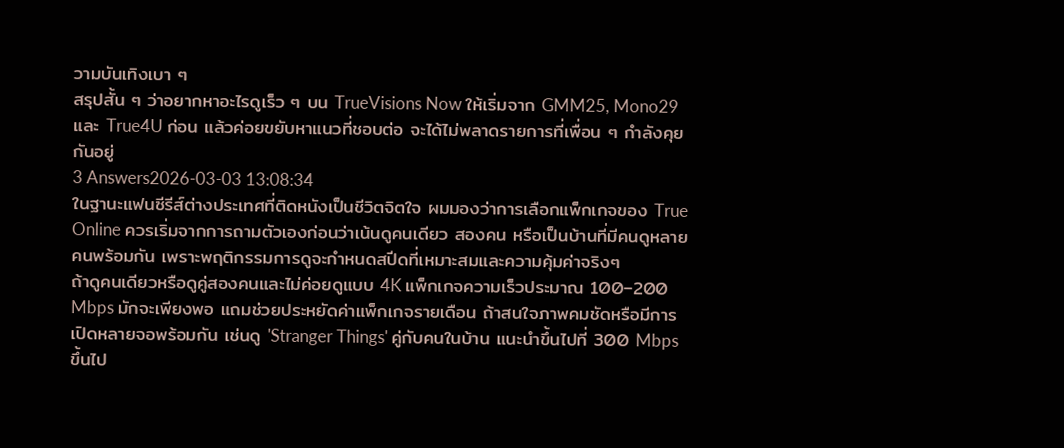วามบันเทิงเบา ๆ
สรุปสั้น ๆ ว่าอยากหาอะไรดูเร็ว ๆ บน TrueVisions Now ให้เริ่มจาก GMM25, Mono29 และ True4U ก่อน แล้วค่อยขยับหาแนวที่ชอบต่อ จะได้ไม่พลาดรายการที่เพื่อน ๆ กำลังคุยกันอยู่
3 Answers2026-03-03 13:08:34
ในฐานะแฟนซีรีส์ต่างประเทศที่ติดหนังเป็นชีวิตจิตใจ ผมมองว่าการเลือกแพ็กเกจของ True Online ควรเริ่มจากการถามตัวเองก่อนว่าเน้นดูคนเดียว สองคน หรือเป็นบ้านที่มีคนดูหลายคนพร้อมกัน เพราะพฤติกรรมการดูจะกำหนดสปีดที่เหมาะสมและความคุ้มค่าจริงๆ
ถ้าดูคนเดียวหรือดูคู่สองคนและไม่ค่อยดูแบบ 4K แพ็กเกจความเร็วประมาณ 100–200 Mbps มักจะเพียงพอ แถมช่วยประหยัดค่าแพ็กเกจรายเดือน ถ้าสนใจภาพคมชัดหรือมีการเปิดหลายจอพร้อมกัน เช่นดู 'Stranger Things' คู่กับคนในบ้าน แนะนำขึ้นไปที่ 300 Mbps ขึ้นไป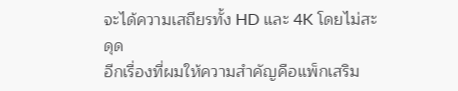จะได้ความเสถียรทั้ง HD และ 4K โดยไม่สะดุด
อีกเรื่องที่ผมให้ความสำคัญคือแพ็กเสริม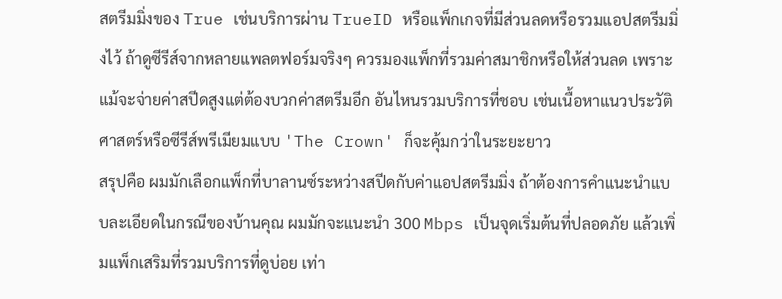สตรีมมิ่งของ True เช่นบริการผ่าน TrueID หรือแพ็กเกจที่มีส่วนลดหรือรวมแอปสตรีมมิ่งไว้ ถ้าดูซีรีส์จากหลายแพลตฟอร์มจริงๆ ควรมองแพ็กที่รวมค่าสมาชิกหรือให้ส่วนลด เพราะแม้จะจ่ายค่าสปีดสูงแต่ต้องบวกค่าสตรีมอีก อันไหนรวมบริการที่ชอบ เช่นเนื้อหาแนวประวัติศาสตร์หรือซีรีส์พรีเมียมแบบ 'The Crown' ก็จะคุ้มกว่าในระยะยาว
สรุปคือ ผมมักเลือกแพ็กที่บาลานซ์ระหว่างสปีดกับค่าแอปสตรีมมิ่ง ถ้าต้องการคำแนะนำแบบละเอียดในกรณีของบ้านคุณ ผมมักจะแนะนำ 300 Mbps เป็นจุดเริ่มต้นที่ปลอดภัย แล้วเพิ่มแพ็กเสริมที่รวมบริการที่ดูบ่อย เท่า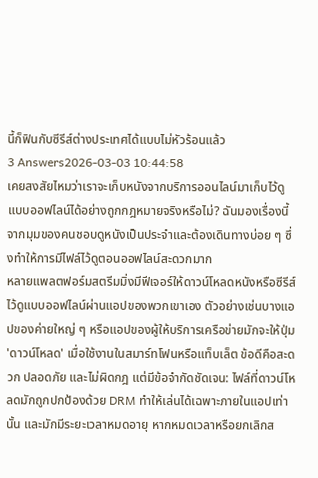นี้ก็ฟินกับซีรีส์ต่างประเทศได้แบบไม่หัวร้อนแล้ว
3 Answers2026-03-03 10:44:58
เคยสงสัยไหมว่าเราจะเก็บหนังจากบริการออนไลน์มาเก็บไว้ดูแบบออฟไลน์ได้อย่างถูกกฎหมายจริงหรือไม่? ฉันมองเรื่องนี้จากมุมของคนชอบดูหนังเป็นประจำและต้องเดินทางบ่อย ๆ ซึ่งทำให้การมีไฟล์ไว้ดูตอนออฟไลน์สะดวกมาก
หลายแพลตฟอร์มสตรีมมิ่งมีฟีเจอร์ให้ดาวน์โหลดหนังหรือซีรีส์ไว้ดูแบบออฟไลน์ผ่านแอปของพวกเขาเอง ตัวอย่างเช่นบางแอปของค่ายใหญ่ ๆ หรือแอปของผู้ให้บริการเครือข่ายมักจะให้ปุ่ม 'ดาวน์โหลด' เมื่อใช้งานในสมาร์ทโฟนหรือแท็บเล็ต ข้อดีคือสะดวก ปลอดภัย และไม่ผิดกฎ แต่มีข้อจำกัดชัดเจน: ไฟล์ที่ดาวน์โหลดมักถูกปกป้องด้วย DRM ทำให้เล่นได้เฉพาะภายในแอปเท่านั้น และมักมีระยะเวลาหมดอายุ หากหมดเวลาหรือยกเลิกส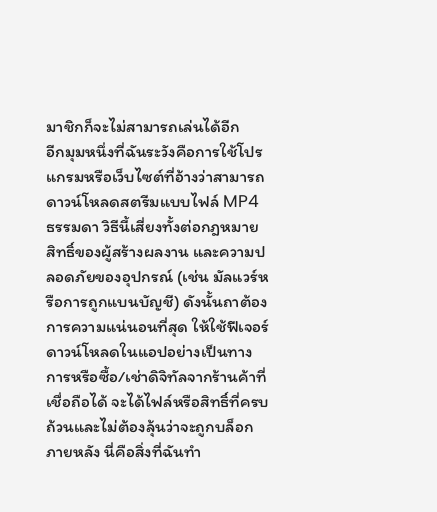มาชิกก็จะไม่สามารถเล่นได้อีก
อีกมุมหนึ่งที่ฉันระวังคือการใช้โปรแกรมหรือเว็บไซต์ที่อ้างว่าสามารถดาวน์โหลดสตรีมแบบไฟล์ MP4 ธรรมดา วิธีนี้เสี่ยงทั้งต่อกฎหมาย สิทธิ์ของผู้สร้างผลงาน และความปลอดภัยของอุปกรณ์ (เช่น มัลแวร์หรือการถูกแบนบัญชี) ดังนั้นถาต้องการความแน่นอนที่สุด ให้ใช้ฟีเจอร์ดาวน์โหลดในแอปอย่างเป็นทางการหรือซื้อ/เช่าดิจิทัลจากร้านค้าที่เชื่อถือได้ จะได้ไฟล์หรือสิทธิ์ที่ครบถ้วนและไม่ต้องลุ้นว่าจะถูกบล็อกภายหลัง นี่คือสิ่งที่ฉันทำ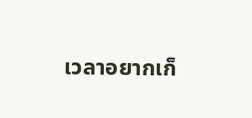เวลาอยากเก็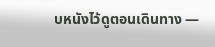บหนังไว้ดูตอนเดินทาง —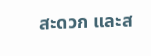สะดวก และส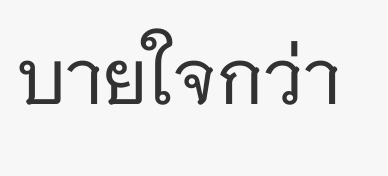บายใจกว่า